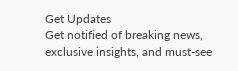Get Updates
Get notified of breaking news, exclusive insights, and must-see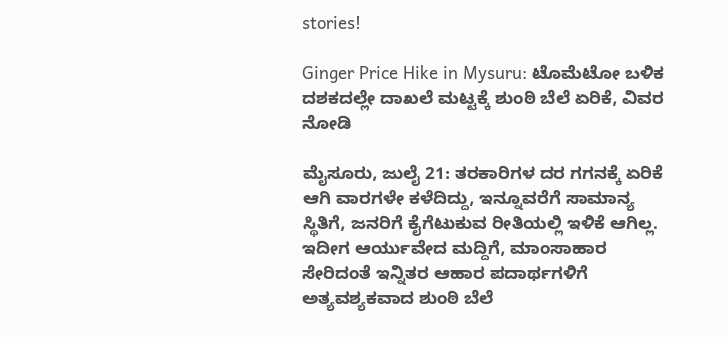stories!

Ginger Price Hike in Mysuru: ಟೊಮೆಟೋ ಬಳಿಕ ದಶಕದಲ್ಲೇ ದಾಖಲೆ ಮಟ್ಟಕ್ಕೆ ಶುಂಠಿ ಬೆಲೆ ಏರಿಕೆ, ವಿವರ ನೋಡಿ

ಮೈಸೂರು, ಜುಲೈ 21: ತರಕಾರಿಗಳ ದರ ಗಗನಕ್ಕೆ ಏರಿಕೆ ಆಗಿ ವಾರಗಳೇ ಕಳೆದಿದ್ದು, ಇನ್ನೂವರೆಗೆ ಸಾಮಾನ್ಯ ಸ್ಥಿತಿಗೆ, ಜನರಿಗೆ ಕೈಗೆಟುಕುವ ರೀತಿಯಲ್ಲಿ ಇಳಿಕೆ ಆಗಿಲ್ಲ. ಇದೀಗ ಆರ್ಯುವೇದ ಮದ್ದಿಗೆ, ಮಾಂಸಾಹಾರ ಸೇರಿದಂತೆ ಇನ್ನಿತರ ಆಹಾರ ಪದಾರ್ಥಗಳಿಗೆ ಅತ್ಯವಶ್ಯಕವಾದ ಶುಂಠಿ ಬೆಲೆ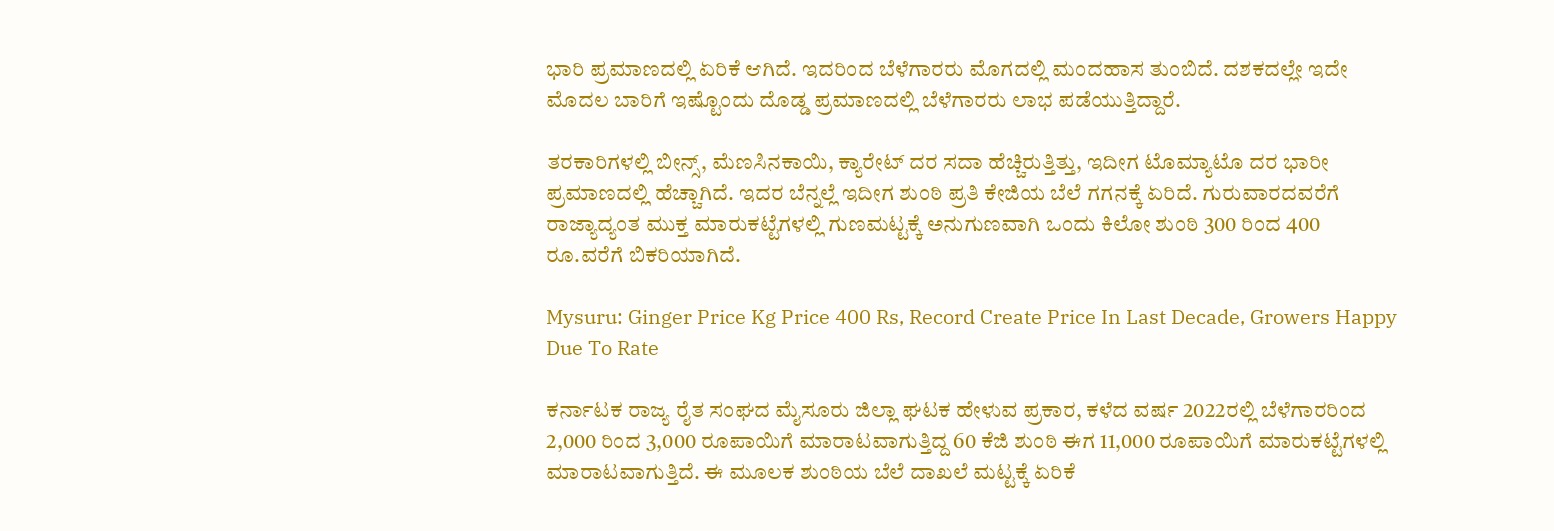ಭಾರಿ ಪ್ರಮಾಣದಲ್ಲಿ ಏರಿಕೆ ಆಗಿದೆ. ಇದರಿಂದ ಬೆಳೆಗಾರರು ಮೊಗದಲ್ಲಿ ಮಂದಹಾಸ ತುಂಬಿದೆ. ದಶಕದಲ್ಲೇ ಇದೇ ಮೊದಲ ಬಾರಿಗೆ ಇಷ್ಟೊಂದು ದೊಡ್ಡ ಪ್ರಮಾಣದಲ್ಲಿ ಬೆಳೆಗಾರರು ಲಾಭ ಪಡೆಯುತ್ತಿದ್ದಾರೆ.

ತರಕಾರಿಗಳಲ್ಲಿ ಬೀನ್ಸ್, ಮೆಣಸಿನಕಾಯಿ, ಕ್ಯಾರೇಟ್ ದರ ಸದಾ ಹೆಚ್ಚಿರುತ್ತಿತ್ತು, ಇದೀಗ ಟೊಮ್ಯಾಟೊ ದರ ಭಾರೀ ಪ್ರಮಾಣದಲ್ಲಿ ಹೆಚ್ಚಾಗಿದೆ. ಇದರ ಬೆನ್ನಲ್ಲೆ ಇದೀಗ ಶುಂಠಿ ಪ್ರತಿ ಕೇಜಿಯ ಬೆಲೆ ಗಗನಕ್ಕೆ ಏರಿದೆ. ಗುರುವಾರದವರೆಗೆ ರಾಜ್ಯಾದ್ಯಂತ ಮುಕ್ತ ಮಾರುಕಟ್ಟೆಗಳಲ್ಲಿ ಗುಣಮಟ್ಟಕ್ಕೆ ಅನುಗುಣವಾಗಿ ಒಂದು ಕಿಲೋ ಶುಂಠಿ 300 ರಿಂದ 400 ರೂ.ವರೆಗೆ ಬಿಕರಿಯಾಗಿದೆ.

Mysuru: Ginger Price Kg Price 400 Rs, Record Create Price In Last Decade, Growers Happy Due To Rate

ಕರ್ನಾಟಕ ರಾಜ್ಯ ರೈತ ಸಂಘದ ಮೈಸೂರು ಜಿಲ್ಲಾ ಘಟಕ ಹೇಳುವ ಪ್ರಕಾರ, ಕಳೆದ ವರ್ಷ 2022ರಲ್ಲಿ ಬೆಳೆಗಾರರಿಂದ 2,000 ರಿಂದ 3,000 ರೂಪಾಯಿಗೆ ಮಾರಾಟವಾಗುತ್ತಿದ್ದ 60 ಕೆಜಿ ಶುಂಠಿ ಈಗ 11,000 ರೂಪಾಯಿಗೆ ಮಾರುಕಟ್ಟೆಗಳಲ್ಲಿ ಮಾರಾಟವಾಗುತ್ತಿದೆ. ಈ ಮೂಲಕ ಶುಂಠಿಯ ಬೆಲೆ ದಾಖಲೆ ಮಟ್ಟಕ್ಕೆ ಏರಿಕೆ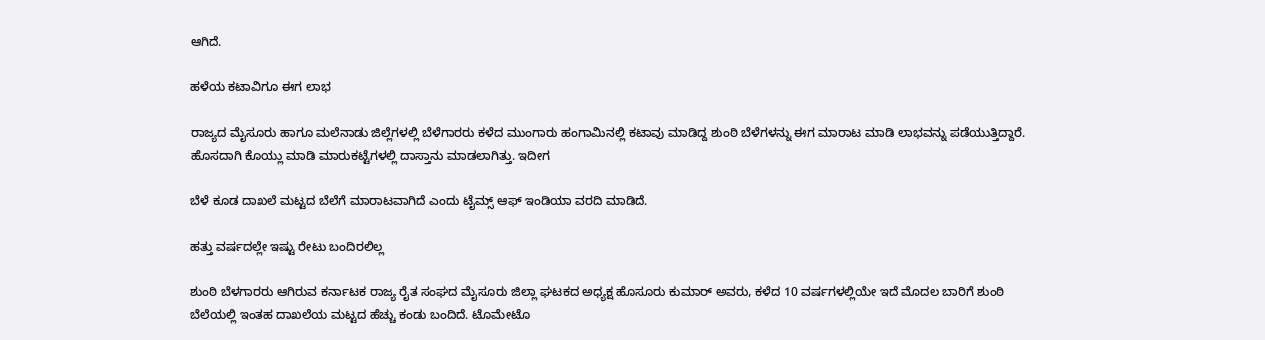ಆಗಿದೆ.

ಹಳೆಯ ಕಟಾವಿಗೂ ಈಗ ಲಾಭ

ರಾಜ್ಯದ ಮೈಸೂರು ಹಾಗೂ ಮಲೆನಾಡು ಜಿಲ್ಲೆಗಳಲ್ಲಿ ಬೆಳೆಗಾರರು ಕಳೆದ ಮುಂಗಾರು ಹಂಗಾಮಿನಲ್ಲಿ ಕಟಾವು ಮಾಡಿದ್ದ ಶುಂಠಿ ಬೆಳೆಗಳನ್ನು ಈಗ ಮಾರಾಟ ಮಾಡಿ ಲಾಭವನ್ನು ಪಡೆಯುತ್ತಿದ್ದಾರೆ. ಹೊಸದಾಗಿ ಕೊಯ್ಲು ಮಾಡಿ ಮಾರುಕಟ್ಟೆಗಳಲ್ಲಿ ದಾಸ್ತಾನು ಮಾಡಲಾಗಿತ್ತು. ಇದೀಗ

ಬೆಳೆ ಕೂಡ ದಾಖಲೆ ಮಟ್ಟದ ಬೆಲೆಗೆ ಮಾರಾಟವಾಗಿದೆ ಎಂದು ಟೈಮ್ಸ್‌ ಆಫ್ ಇಂಡಿಯಾ ವರದಿ ಮಾಡಿದೆ.

ಹತ್ತು ವರ್ಷದಲ್ಲೇ ಇಷ್ಟು ರೇಟು ಬಂದಿರಲಿಲ್ಲ

ಶುಂಠಿ ಬೆಳಗಾರರು ಆಗಿರುವ ಕರ್ನಾಟಕ ರಾಜ್ಯ ರೈತ ಸಂಘದ ಮೈಸೂರು ಜಿಲ್ಲಾ ಘಟಕದ ಅಧ್ಯಕ್ಷ ಹೊಸೂರು ಕುಮಾರ್ ಅವರು, ಕಳೆದ 10 ವರ್ಷಗಳಲ್ಲಿಯೇ ಇದೆ ಮೊದಲ ಬಾರಿಗೆ ಶುಂಠಿ ಬೆಲೆಯಲ್ಲಿ ಇಂತಹ ದಾಖಲೆಯ ಮಟ್ಟದ ಹೆಚ್ಚು ಕಂಡು ಬಂದಿದೆ. ಟೊಮೇಟೊ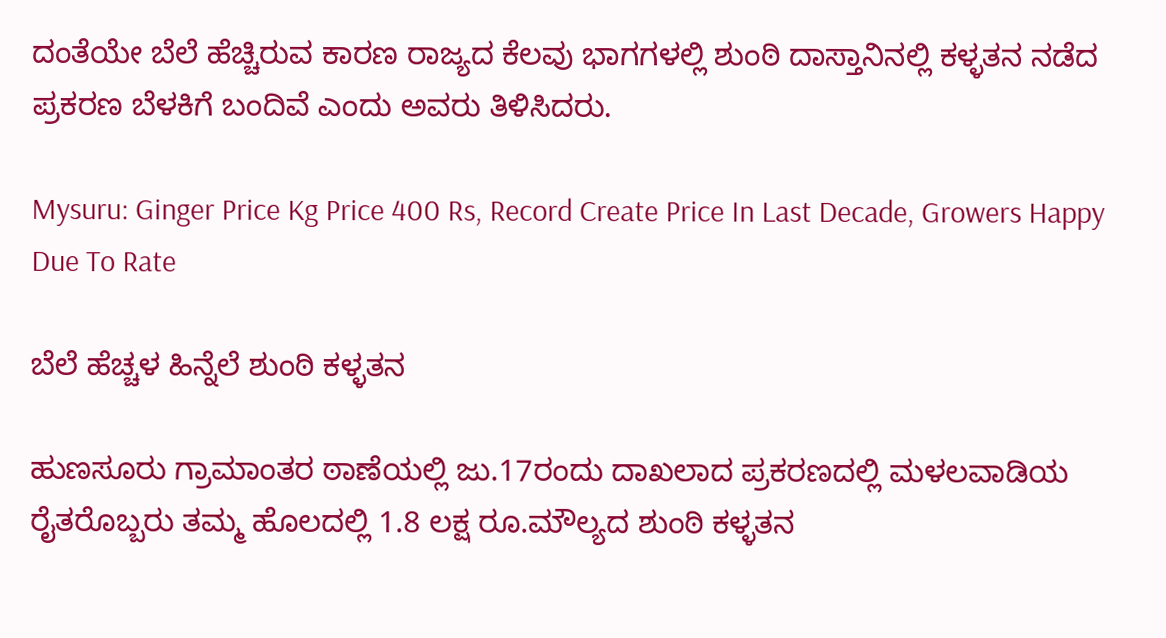ದಂತೆಯೇ ಬೆಲೆ ಹೆಚ್ಚಿರುವ ಕಾರಣ ರಾಜ್ಯದ ಕೆಲವು ಭಾಗಗಳಲ್ಲಿ ಶುಂಠಿ ದಾಸ್ತಾನಿನಲ್ಲಿ ಕಳ್ಳತನ ನಡೆದ ಪ್ರಕರಣ ಬೆಳಕಿಗೆ ಬಂದಿವೆ ಎಂದು ಅವರು ತಿಳಿಸಿದರು.

Mysuru: Ginger Price Kg Price 400 Rs, Record Create Price In Last Decade, Growers Happy Due To Rate

ಬೆಲೆ ಹೆಚ್ಚಳ ಹಿನ್ನೆಲೆ ಶುಂಠಿ ಕಳ್ಳತನ

ಹುಣಸೂರು ಗ್ರಾಮಾಂತರ ಠಾಣೆಯಲ್ಲಿ ಜು.17ರಂದು ದಾಖಲಾದ ಪ್ರಕರಣದಲ್ಲಿ ಮಳಲವಾಡಿಯ ರೈತರೊಬ್ಬರು ತಮ್ಮ ಹೊಲದಲ್ಲಿ 1.8 ಲಕ್ಷ ರೂ.ಮೌಲ್ಯದ ಶುಂಠಿ ಕಳ್ಳತನ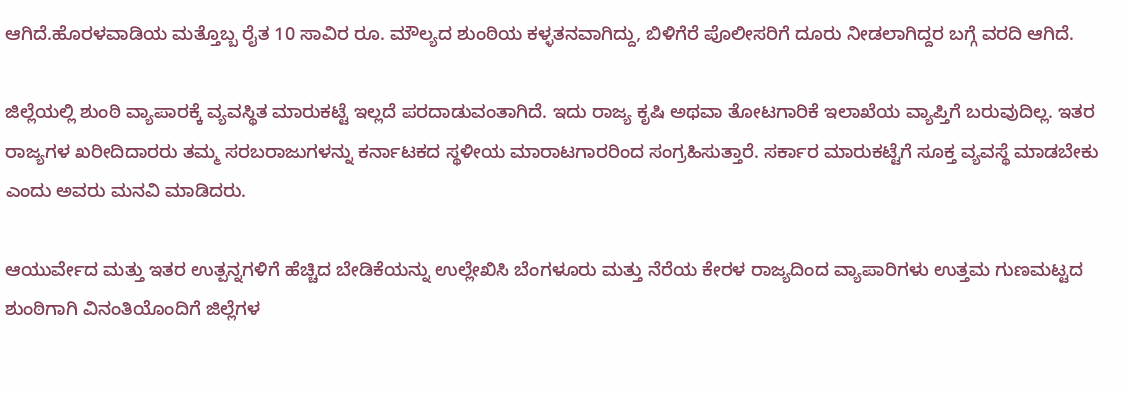ಆಗಿದೆ.ಹೊರಳವಾಡಿಯ ಮತ್ತೊಬ್ಬ ರೈತ 10 ಸಾವಿರ ರೂ. ಮೌಲ್ಯದ ಶುಂಠಿಯ ಕಳ್ಳತನವಾಗಿದ್ದು, ಬಿಳಿಗೆರೆ ಪೊಲೀಸರಿಗೆ ದೂರು ನೀಡಲಾಗಿದ್ದರ ಬಗ್ಗೆ ವರದಿ ಆಗಿದೆ.

ಜಿಲ್ಲೆಯಲ್ಲಿ ಶುಂಠಿ ವ್ಯಾಪಾರಕ್ಕೆ ವ್ಯವಸ್ಥಿತ ಮಾರುಕಟ್ಟೆ ಇಲ್ಲದೆ ಪರದಾಡುವಂತಾಗಿದೆ. ಇದು ರಾಜ್ಯ ಕೃಷಿ ಅಥವಾ ತೋಟಗಾರಿಕೆ ಇಲಾಖೆಯ ವ್ಯಾಪ್ತಿಗೆ ಬರುವುದಿಲ್ಲ. ಇತರ ರಾಜ್ಯಗಳ ಖರೀದಿದಾರರು ತಮ್ಮ ಸರಬರಾಜುಗಳನ್ನು ಕರ್ನಾಟಕದ ಸ್ಥಳೀಯ ಮಾರಾಟಗಾರರಿಂದ ಸಂಗ್ರಹಿಸುತ್ತಾರೆ. ಸರ್ಕಾರ ಮಾರುಕಟ್ಟೆಗೆ ಸೂಕ್ತ ವ್ಯವಸ್ಥೆ ಮಾಡಬೇಕು ಎಂದು ಅವರು ಮನವಿ ಮಾಡಿದರು.

ಆಯುರ್ವೇದ ಮತ್ತು ಇತರ ಉತ್ಪನ್ನಗಳಿಗೆ ಹೆಚ್ಚಿದ ಬೇಡಿಕೆಯನ್ನು ಉಲ್ಲೇಖಿಸಿ ಬೆಂಗಳೂರು ಮತ್ತು ನೆರೆಯ ಕೇರಳ ರಾಜ್ಯದಿಂದ ವ್ಯಾಪಾರಿಗಳು ಉತ್ತಮ ಗುಣಮಟ್ಟದ ಶುಂಠಿಗಾಗಿ ವಿನಂತಿಯೊಂದಿಗೆ ಜಿಲ್ಲೆಗಳ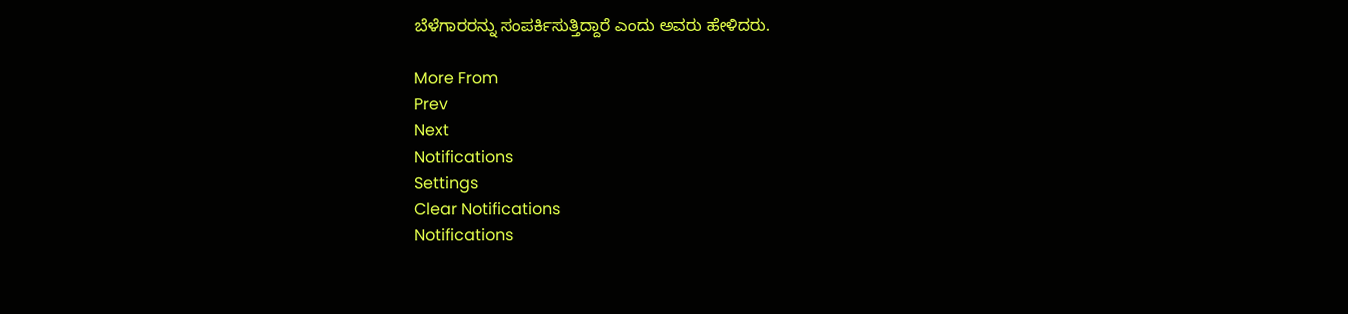ಬೆಳೆಗಾರರನ್ನು ಸಂಪರ್ಕಿಸುತ್ತಿದ್ದಾರೆ ಎಂದು ಅವರು ಹೇಳಿದರು.

More From
Prev
Next
Notifications
Settings
Clear Notifications
Notifications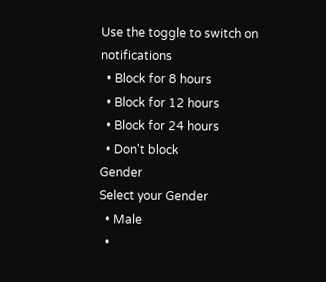Use the toggle to switch on notifications
  • Block for 8 hours
  • Block for 12 hours
  • Block for 24 hours
  • Don't block
Gender
Select your Gender
  • Male
  •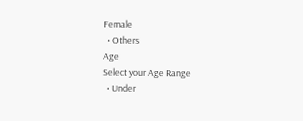Female
  • Others
Age
Select your Age Range
  • Under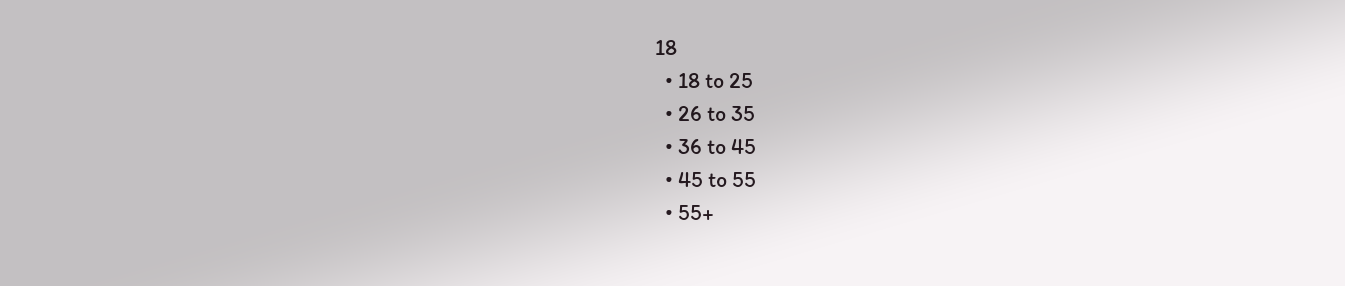18
  • 18 to 25
  • 26 to 35
  • 36 to 45
  • 45 to 55
  • 55+